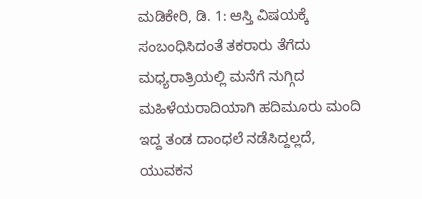ಮಡಿಕೇರಿ, ಡಿ. 1: ಆಸ್ತಿ ವಿಷಯಕ್ಕೆ ಸಂಬಂಧಿಸಿದಂತೆ ತಕರಾರು ತೆಗೆದು ಮಧ್ಯರಾತ್ರಿಯಲ್ಲಿ ಮನೆಗೆ ನುಗ್ಗಿದ ಮಹಿಳೆಯರಾದಿಯಾಗಿ ಹದಿಮೂರು ಮಂದಿ ಇದ್ದ ತಂಡ ದಾಂಧಲೆ ನಡೆಸಿದ್ದಲ್ಲದೆ, ಯುವಕನ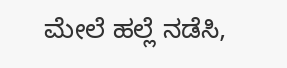ಮೇಲೆ ಹಲ್ಲೆ ನಡೆಸಿ,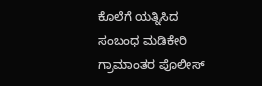ಕೊಲೆಗೆ ಯತ್ನಿಸಿದ ಸಂಬಂಧ ಮಡಿಕೇರಿ ಗ್ರಾಮಾಂತರ ಪೊಲೀಸ್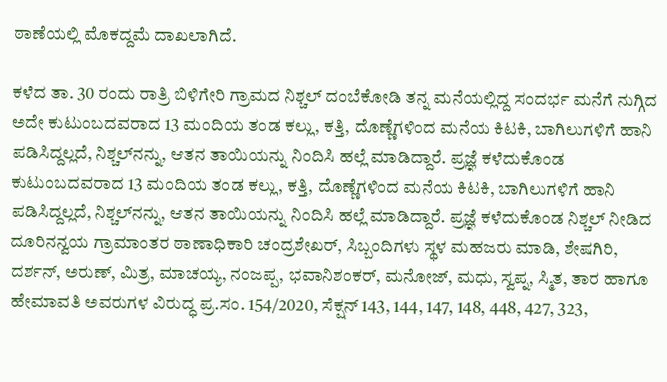ಠಾಣೆಯಲ್ಲಿ ಮೊಕದ್ದಮೆ ದಾಖಲಾಗಿದೆ.

ಕಳೆದ ತಾ. 30 ರಂದು ರಾತ್ರಿ ಬಿಳಿಗೇರಿ ಗ್ರಾಮದ ನಿಶ್ಚಲ್ ದಂಬೆಕೋಡಿ ತನ್ನ ಮನೆಯಲ್ಲಿದ್ದ ಸಂದರ್ಭ ಮನೆಗೆ ನುಗ್ಗಿದ ಅದೇ ಕುಟುಂಬದವರಾದ 13 ಮಂದಿಯ ತಂಡ ಕಲ್ಲು, ಕತ್ತಿ, ದೊಣ್ಣೆಗಳಿಂದ ಮನೆಯ ಕಿಟಕಿ, ಬಾಗಿಲುಗಳಿಗೆ ಹಾನಿ ಪಡಿಸಿದ್ದಲ್ಲದೆ, ನಿಶ್ಚಲ್‍ನನ್ನು, ಆತನ ತಾಯಿಯನ್ನು ನಿಂದಿಸಿ ಹಲ್ಲೆ ಮಾಡಿದ್ದಾರೆ. ಪ್ರಜ್ಞೆ ಕಳೆದುಕೊಂಡ ಕುಟುಂಬದವರಾದ 13 ಮಂದಿಯ ತಂಡ ಕಲ್ಲು, ಕತ್ತಿ, ದೊಣ್ಣೆಗಳಿಂದ ಮನೆಯ ಕಿಟಕಿ, ಬಾಗಿಲುಗಳಿಗೆ ಹಾನಿ ಪಡಿಸಿದ್ದಲ್ಲದೆ, ನಿಶ್ಚಲ್‍ನನ್ನು, ಆತನ ತಾಯಿಯನ್ನು ನಿಂದಿಸಿ ಹಲ್ಲೆ ಮಾಡಿದ್ದಾರೆ. ಪ್ರಜ್ಞೆ ಕಳೆದುಕೊಂಡ ನಿಶ್ಚಲ್ ನೀಡಿದ ದೂರಿನನ್ವಯ ಗ್ರಾಮಾಂತರ ಠಾಣಾಧಿಕಾರಿ ಚಂದ್ರಶೇಖರ್, ಸಿಬ್ಬಂದಿಗಳು ಸ್ಥಳ ಮಹಜರು ಮಾಡಿ, ಶೇಷಗಿರಿ, ದರ್ಶನ್, ಅರುಣ್, ಮಿತ್ರ, ಮಾಚಯ್ಯ, ನಂಜಪ್ಪ, ಭವಾನಿಶಂಕರ್, ಮನೋಜ್, ಮಧು, ಸ್ವಪ್ನ, ಸ್ಮಿತ, ತಾರ ಹಾಗೂ ಹೇಮಾವತಿ ಅವರುಗಳ ವಿರುದ್ಧ ಪ್ರ.ಸಂ. 154/2020, ಸೆಕ್ಷನ್ 143, 144, 147, 148, 448, 427, 323,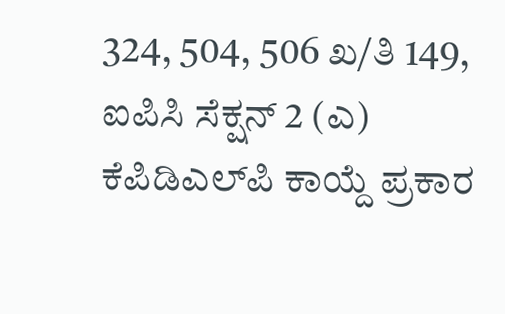324, 504, 506 ಖ/ತಿ 149, ಐಪಿಸಿ ಸೆಕ್ಷನ್ 2 (ಎ) ಕೆಪಿಡಿಎಲ್‍ಪಿ ಕಾಯ್ದೆ ಪ್ರಕಾರ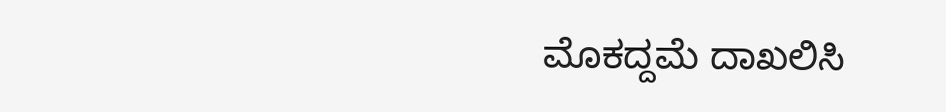ಮೊಕದ್ದಮೆ ದಾಖಲಿಸಿ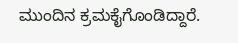ಮುಂದಿನ ಕ್ರಮಕೈಗೊಂಡಿದ್ದಾರೆ.